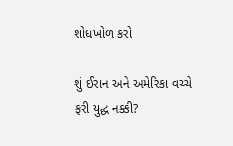શોધખોળ કરો

શું ઈરાન અને અમેરિકા વચ્ચે ફરી યુદ્ધ નક્કી?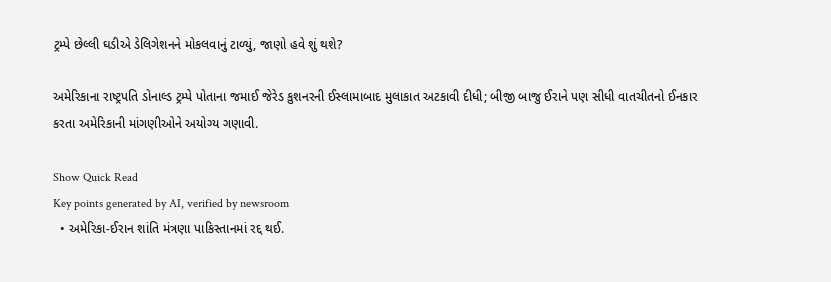ટ્રમ્પે છેલ્લી ઘડીએ ડેલિગેશનને મોકલવાનું ટાળ્યું, જાણો હવે શું થશે?

અમેરિકાના રાષ્ટ્રપતિ ડોનાલ્ડ ટ્રમ્પે પોતાના જમાઈ જેરેડ કુશનરની ઈસ્લામાબાદ મુલાકાત અટકાવી દીધી; બીજી બાજુ ઈરાને પણ સીધી વાતચીતનો ઈનકાર કરતા અમેરિકાની માંગણીઓને અયોગ્ય ગણાવી.

Show Quick Read
Key points generated by AI, verified by newsroom
  • અમેરિકા-ઈરાન શાંતિ મંત્રણા પાકિસ્તાનમાં રદ્દ થઈ.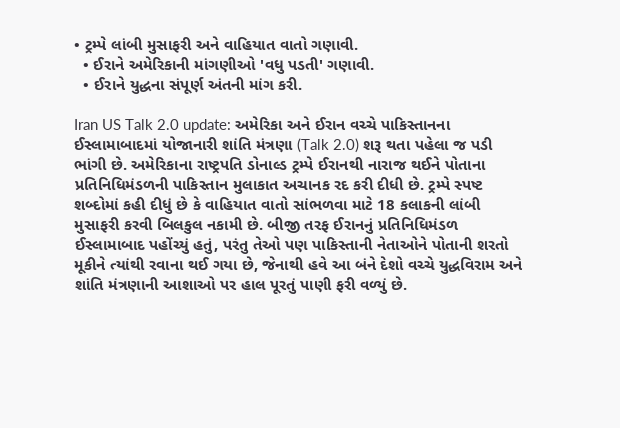• ટ્રમ્પે લાંબી મુસાફરી અને વાહિયાત વાતો ગણાવી.
  • ઈરાને અમેરિકાની માંગણીઓ 'વધુ પડતી' ગણાવી.
  • ઈરાને યુદ્ધના સંપૂર્ણ અંતની માંગ કરી.

Iran US Talk 2.0 update: અમેરિકા અને ઈરાન વચ્ચે પાકિસ્તાનના ઈસ્લામાબાદમાં યોજાનારી શાંતિ મંત્રણા (Talk 2.0) શરૂ થતા પહેલા જ પડી ભાંગી છે. અમેરિકાના રાષ્ટ્રપતિ ડોનાલ્ડ ટ્રમ્પે ઈરાનથી નારાજ થઈને પોતાના પ્રતિનિધિમંડળની પાકિસ્તાન મુલાકાત અચાનક રદ કરી દીધી છે. ટ્રમ્પે સ્પષ્ટ શબ્દોમાં કહી દીધું છે કે વાહિયાત વાતો સાંભળવા માટે 18 કલાકની લાંબી મુસાફરી કરવી બિલકુલ નકામી છે. બીજી તરફ ઈરાનનું પ્રતિનિધિમંડળ ઈસ્લામાબાદ પહોંચ્યું હતું, પરંતુ તેઓ પણ પાકિસ્તાની નેતાઓને પોતાની શરતો મૂકીને ત્યાંથી રવાના થઈ ગયા છે, જેનાથી હવે આ બંને દેશો વચ્ચે યુદ્ધવિરામ અને શાંતિ મંત્રણાની આશાઓ પર હાલ પૂરતું પાણી ફરી વળ્યું છે.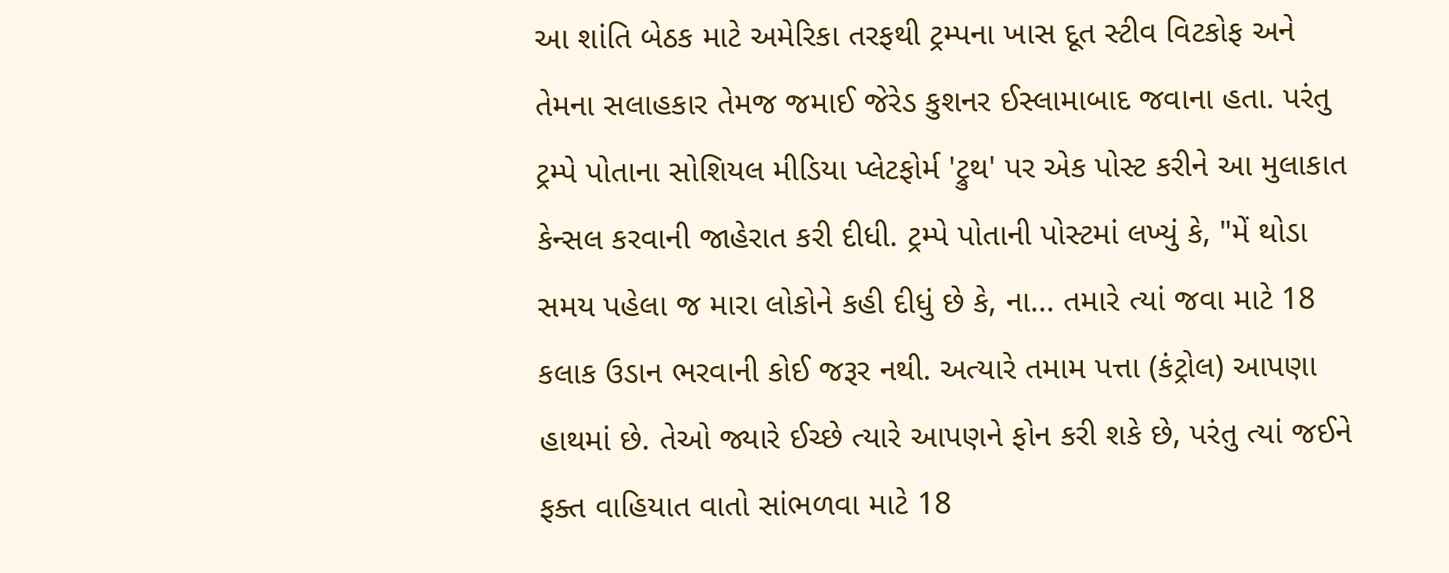આ શાંતિ બેઠક માટે અમેરિકા તરફથી ટ્રમ્પના ખાસ દૂત સ્ટીવ વિટકોફ અને તેમના સલાહકાર તેમજ જમાઈ જેરેડ કુશનર ઈસ્લામાબાદ જવાના હતા. પરંતુ ટ્રમ્પે પોતાના સોશિયલ મીડિયા પ્લેટફોર્મ 'ટ્રુથ' પર એક પોસ્ટ કરીને આ મુલાકાત કેન્સલ કરવાની જાહેરાત કરી દીધી. ટ્રમ્પે પોતાની પોસ્ટમાં લખ્યું કે, "મેં થોડા સમય પહેલા જ મારા લોકોને કહી દીધું છે કે, ના... તમારે ત્યાં જવા માટે 18 કલાક ઉડાન ભરવાની કોઈ જરૂર નથી. અત્યારે તમામ પત્તા (કંટ્રોલ) આપણા હાથમાં છે. તેઓ જ્યારે ઈચ્છે ત્યારે આપણને ફોન કરી શકે છે, પરંતુ ત્યાં જઈને ફક્ત વાહિયાત વાતો સાંભળવા માટે 18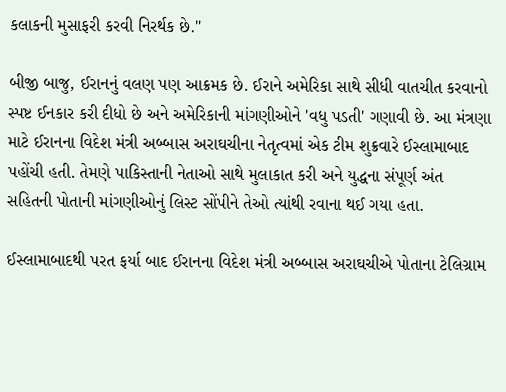કલાકની મુસાફરી કરવી નિરર્થક છે."

બીજી બાજુ, ઈરાનનું વલણ પણ આક્રમક છે. ઈરાને અમેરિકા સાથે સીધી વાતચીત કરવાનો સ્પષ્ટ ઈનકાર કરી દીધો છે અને અમેરિકાની માંગણીઓને 'વધુ પડતી' ગણાવી છે. આ મંત્રણા માટે ઈરાનના વિદેશ મંત્રી અબ્બાસ અરાઘચીના નેતૃત્વમાં એક ટીમ શુક્રવારે ઈસ્લામાબાદ પહોંચી હતી. તેમણે પાકિસ્તાની નેતાઓ સાથે મુલાકાત કરી અને યુદ્ધના સંપૂર્ણ અંત સહિતની પોતાની માંગણીઓનું લિસ્ટ સોંપીને તેઓ ત્યાંથી રવાના થઈ ગયા હતા.

ઈસ્લામાબાદથી પરત ફર્યા બાદ ઈરાનના વિદેશ મંત્રી અબ્બાસ અરાઘચીએ પોતાના ટેલિગ્રામ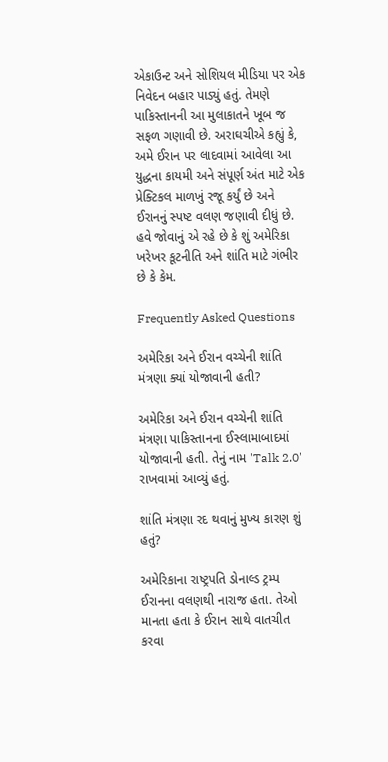એકાઉન્ટ અને સોશિયલ મીડિયા પર એક નિવેદન બહાર પાડ્યું હતું. તેમણે પાકિસ્તાનની આ મુલાકાતને ખૂબ જ સફળ ગણાવી છે. અરાઘચીએ કહ્યું કે, અમે ઈરાન પર લાદવામાં આવેલા આ યુદ્ધના કાયમી અને સંપૂર્ણ અંત માટે એક પ્રેક્ટિકલ માળખું રજૂ કર્યું છે અને ઈરાનનું સ્પષ્ટ વલણ જણાવી દીધું છે. હવે જોવાનું એ રહે છે કે શું અમેરિકા ખરેખર કૂટનીતિ અને શાંતિ માટે ગંભીર છે કે કેમ.

Frequently Asked Questions

અમેરિકા અને ઈરાન વચ્ચેની શાંતિ મંત્રણા ક્યાં યોજાવાની હતી?

અમેરિકા અને ઈરાન વચ્ચેની શાંતિ મંત્રણા પાકિસ્તાનના ઈસ્લામાબાદમાં યોજાવાની હતી. તેનું નામ 'Talk 2.0' રાખવામાં આવ્યું હતું.

શાંતિ મંત્રણા રદ થવાનું મુખ્ય કારણ શું હતું?

અમેરિકાના રાષ્ટ્રપતિ ડોનાલ્ડ ટ્રમ્પ ઈરાનના વલણથી નારાજ હતા. તેઓ માનતા હતા કે ઈરાન સાથે વાતચીત કરવા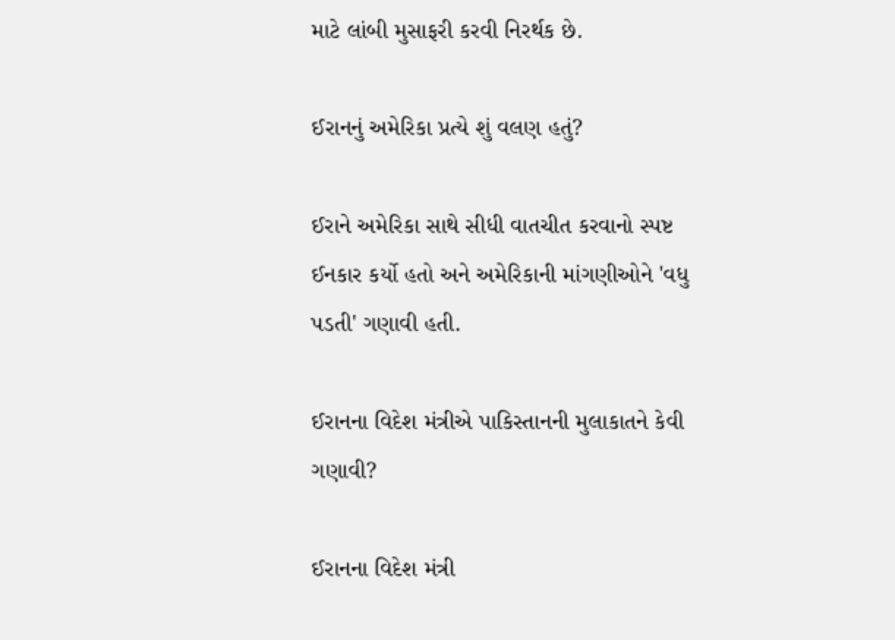માટે લાંબી મુસાફરી કરવી નિરર્થક છે.

ઈરાનનું અમેરિકા પ્રત્યે શું વલણ હતું?

ઈરાને અમેરિકા સાથે સીધી વાતચીત કરવાનો સ્પષ્ટ ઈનકાર કર્યો હતો અને અમેરિકાની માંગણીઓને 'વધુ પડતી' ગણાવી હતી.

ઈરાનના વિદેશ મંત્રીએ પાકિસ્તાનની મુલાકાતને કેવી ગણાવી?

ઈરાનના વિદેશ મંત્રી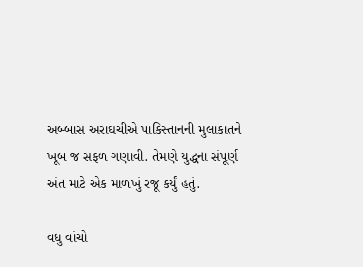અબ્બાસ અરાઘચીએ પાકિસ્તાનની મુલાકાતને ખૂબ જ સફળ ગણાવી. તેમણે યુદ્ધના સંપૂર્ણ અંત માટે એક માળખું રજૂ કર્યું હતું.

વધુ વાંચો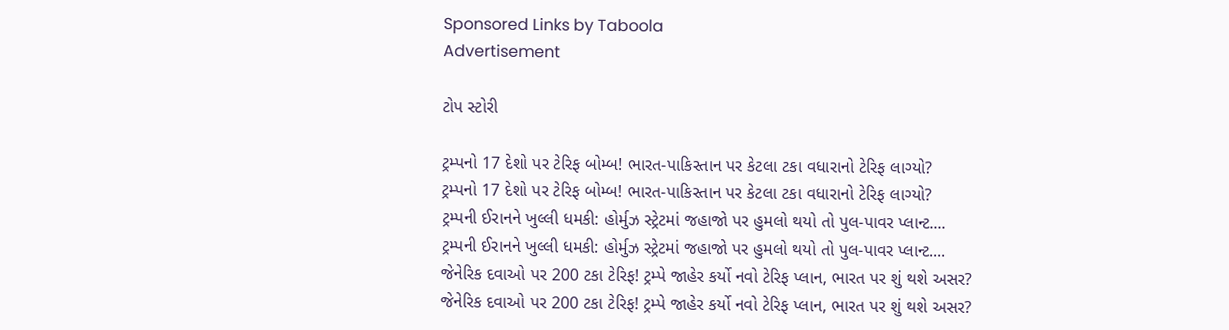Sponsored Links by Taboola
Advertisement

ટોપ સ્ટોરી

ટ્રમ્પનો 17 દેશો પર ટેરિફ બોમ્બ! ભારત-પાકિસ્તાન પર કેટલા ટકા વધારાનો ટેરિફ લાગ્યો?
ટ્રમ્પનો 17 દેશો પર ટેરિફ બોમ્બ! ભારત-પાકિસ્તાન પર કેટલા ટકા વધારાનો ટેરિફ લાગ્યો?
ટ્રમ્પની ઈરાનને ખુલ્લી ધમકી: હોર્મુઝ સ્ટ્રેટમાં જહાજો પર હુમલો થયો તો પુલ-પાવર પ્લાન્ટ....
ટ્રમ્પની ઈરાનને ખુલ્લી ધમકી: હોર્મુઝ સ્ટ્રેટમાં જહાજો પર હુમલો થયો તો પુલ-પાવર પ્લાન્ટ....
જેનેરિક દવાઓ પર 200 ટકા ટેરિફ! ટ્રમ્પે જાહેર કર્યો નવો ટેરિફ પ્લાન, ભારત પર શું થશે અસર?
જેનેરિક દવાઓ પર 200 ટકા ટેરિફ! ટ્રમ્પે જાહેર કર્યો નવો ટેરિફ પ્લાન, ભારત પર શું થશે અસર?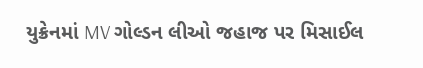યુક્રેનમાં MV ગોલ્ડન લીઓ જહાજ પર મિસાઈલ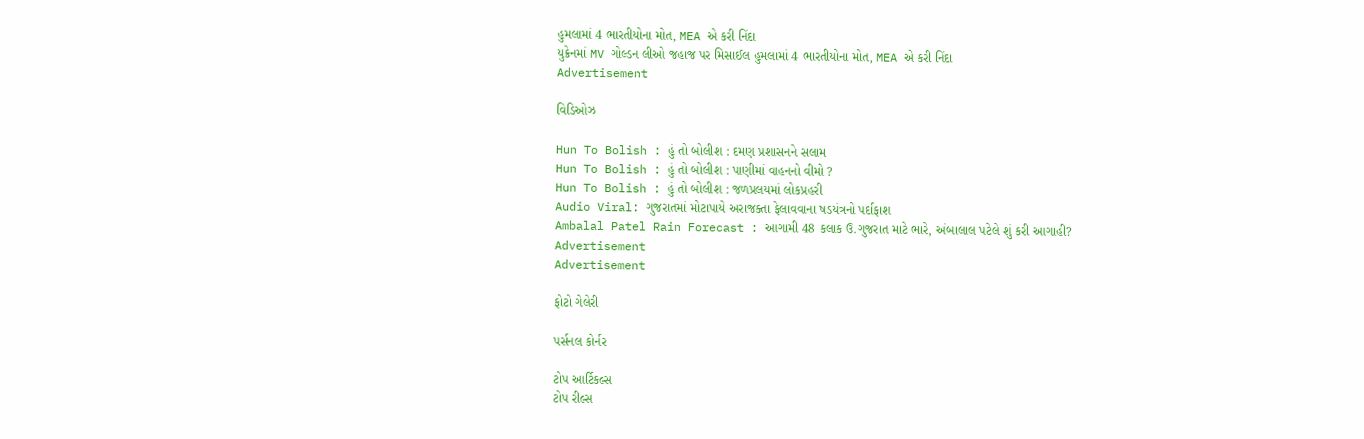હુમલામાં 4 ભારતીયોના મોત, MEA એ કરી નિંદા
યુક્રેનમાં MV ગોલ્ડન લીઓ જહાજ પર મિસાઈલ હુમલામાં 4 ભારતીયોના મોત, MEA એ કરી નિંદા
Advertisement

વિડિઓઝ

Hun To Bolish : હું તો બોલીશ : દમણ પ્રશાસનને સલામ
Hun To Bolish : હું તો બોલીશ : પાણીમાં વાહનનો વીમો ?
Hun To Bolish : હું તો બોલીશ : જળપ્રલયમાં લોકપ્રહરી
Audio Viral: ગુજરાતમાં મોટાપાયે અરાજક્તા ફેલાવવાના ષડયંત્રનો પર્દાફાશ
Ambalal Patel Rain Forecast : આગામી 48 કલાક ઉ.ગુજરાત માટે ભારે, અંબાલાલ પટેલે શું કરી આગાહી?
Advertisement
Advertisement

ફોટો ગેલેરી

પર્સનલ કોર્નર

ટોપ આર્ટિકલ્સ
ટોપ રીલ્સ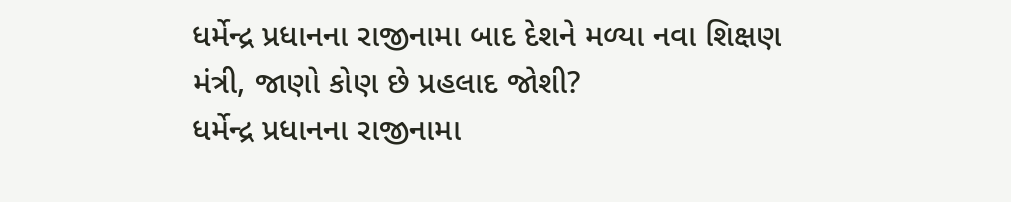ધર્મેન્દ્ર પ્રધાનના રાજીનામા બાદ દેશને મળ્યા નવા શિક્ષણ મંત્રી, જાણો કોણ છે પ્રહલાદ જોશી?
ધર્મેન્દ્ર પ્રધાનના રાજીનામા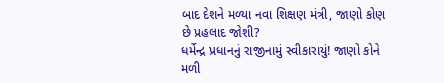બાદ દેશને મળ્યા નવા શિક્ષણ મંત્રી, જાણો કોણ છે પ્રહલાદ જોશી?
ધર્મેન્દ્ર પ્રધાનનું રાજીનામું સ્વીકારાયું! જાણો કોને મળી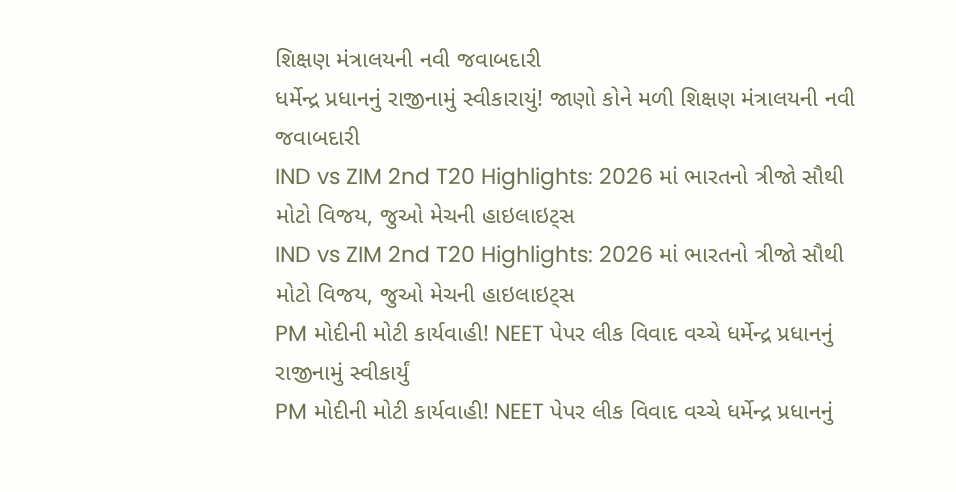શિક્ષણ મંત્રાલયની નવી જવાબદારી
ધર્મેન્દ્ર પ્રધાનનું રાજીનામું સ્વીકારાયું! જાણો કોને મળી શિક્ષણ મંત્રાલયની નવી જવાબદારી
IND vs ZIM 2nd T20 Highlights: 2026 માં ભારતનો ત્રીજો સૌથી મોટો વિજય, જુઓ મેચની હાઇલાઇટ્સ
IND vs ZIM 2nd T20 Highlights: 2026 માં ભારતનો ત્રીજો સૌથી મોટો વિજય, જુઓ મેચની હાઇલાઇટ્સ
PM મોદીની મોટી કાર્યવાહી! NEET પેપર લીક વિવાદ વચ્ચે ધર્મેન્દ્ર પ્રધાનનું રાજીનામું સ્વીકાર્યું
PM મોદીની મોટી કાર્યવાહી! NEET પેપર લીક વિવાદ વચ્ચે ધર્મેન્દ્ર પ્રધાનનું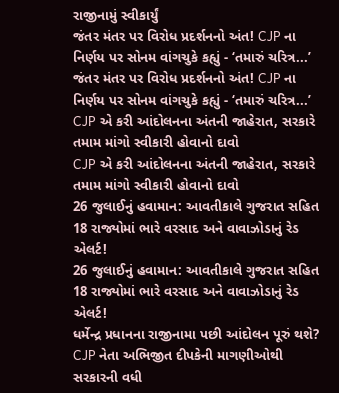રાજીનામું સ્વીકાર્યું
જંતર મંતર પર વિરોધ પ્રદર્શનનો અંત! CJP ના નિર્ણય પર સોનમ વાંગચુકે કહ્યું - ‘તમારું ચરિત્ર...’
જંતર મંતર પર વિરોધ પ્રદર્શનનો અંત! CJP ના નિર્ણય પર સોનમ વાંગચુકે કહ્યું - ‘તમારું ચરિત્ર...’
CJP એ કરી આંદોલનના અંતની જાહેરાત, સરકારે તમામ માંગો સ્વીકારી હોવાનો દાવો
CJP એ કરી આંદોલનના અંતની જાહેરાત, સરકારે તમામ માંગો સ્વીકારી હોવાનો દાવો
26 જુલાઈનું હવામાન: આવતીકાલે ગુજરાત સહિત 18 રાજ્યોમાં ભારે વરસાદ અને વાવાઝોડાનું રેડ એલર્ટ!
26 જુલાઈનું હવામાન: આવતીકાલે ગુજરાત સહિત 18 રાજ્યોમાં ભારે વરસાદ અને વાવાઝોડાનું રેડ એલર્ટ!
ધર્મેન્દ્ર પ્રધાનના રાજીનામા પછી આંદોલન પૂરું થશે? CJP નેતા અભિજીત દીપકેની માગણીઓથી સરકારની વધી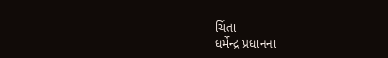ચિંતા
ધર્મેન્દ્ર પ્રધાનના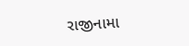રાજીનામા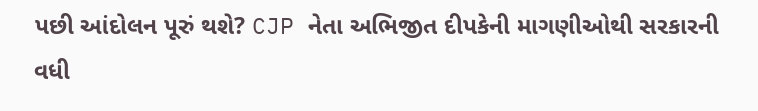પછી આંદોલન પૂરું થશે? CJP નેતા અભિજીત દીપકેની માગણીઓથી સરકારની વધી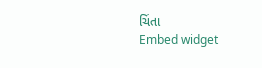ચિંતા
Embed widget